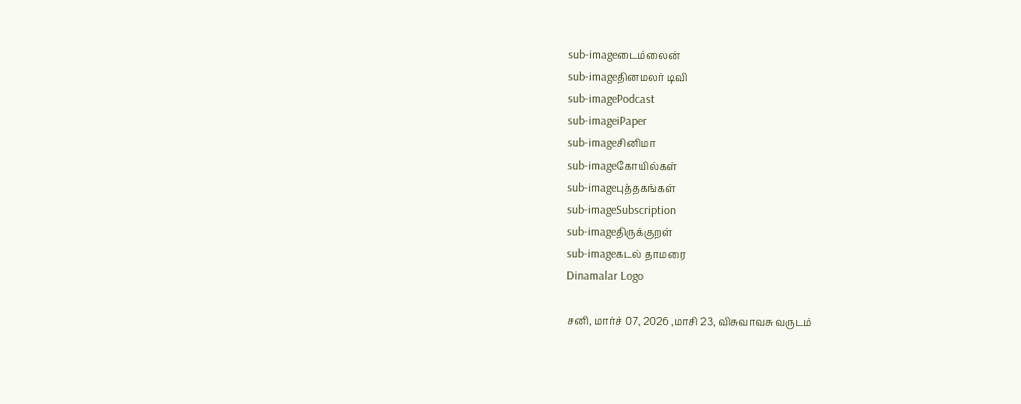sub-imageடைம்லைன்
sub-imageதினமலர் டிவி
sub-imagePodcast
sub-imageiPaper
sub-imageசினிமா
sub-imageகோயில்கள்
sub-imageபுத்தகங்கள்
sub-imageSubscription
sub-imageதிருக்குறள்
sub-imageகடல் தாமரை
Dinamalar Logo

சனி, மார்ச் 07, 2026 ,மாசி 23, விசுவாவசு வருடம்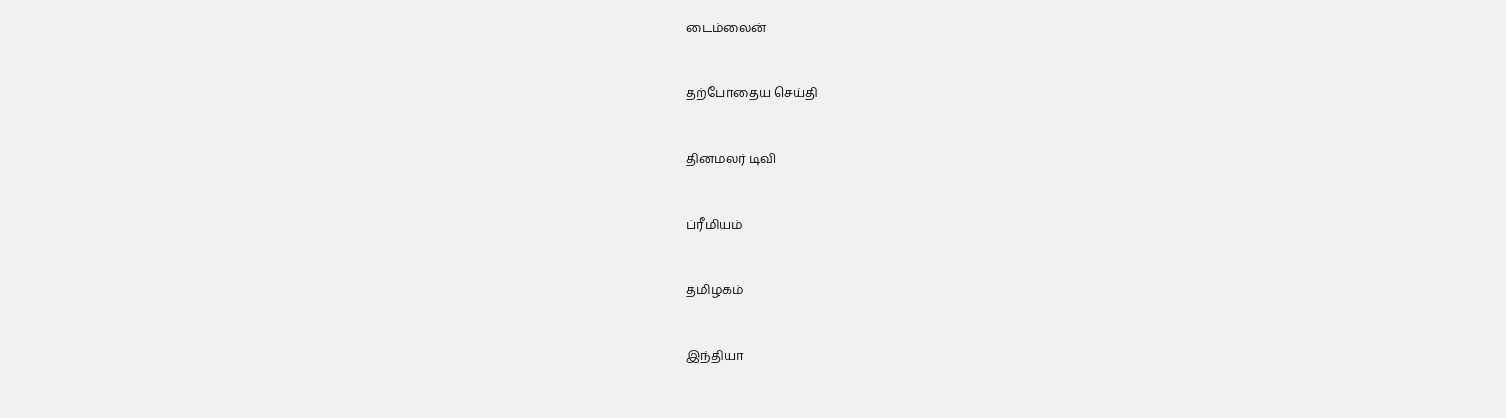டைம்லைன்


தற்போதைய செய்தி


தினமலர் டிவி


ப்ரீமியம்


தமிழகம்


இந்தியா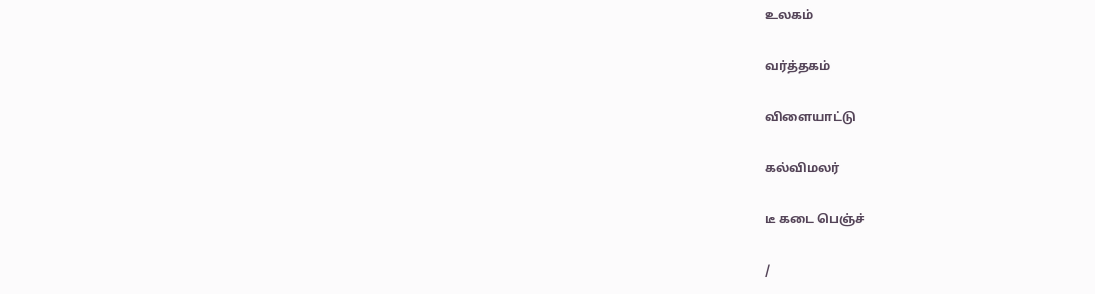உலகம்


வர்த்தகம்


விளையாட்டு


கல்விமலர்


டீ கடை பெஞ்ச்


/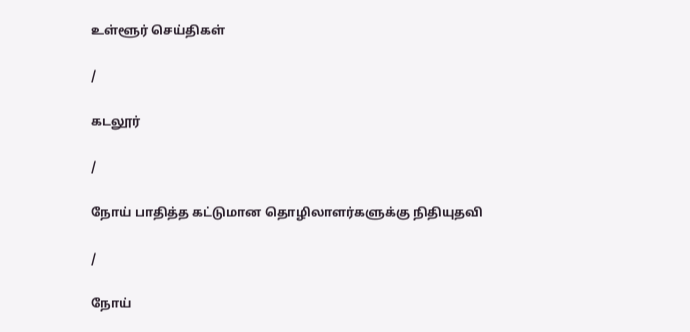உள்ளூர் செய்திகள்

/

கடலூர்

/

நோய் பாதித்த கட்டுமான தொழிலாளர்களுக்கு நிதியுதவி

/

நோய்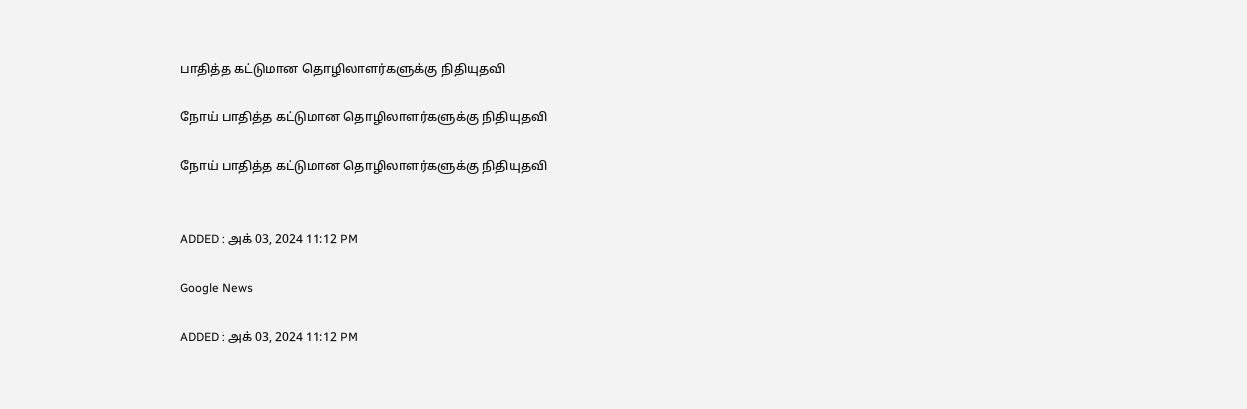பாதித்த கட்டுமான தொழிலாளர்களுக்கு நிதியுதவி

நோய் பாதித்த கட்டுமான தொழிலாளர்களுக்கு நிதியுதவி

நோய் பாதித்த கட்டுமான தொழிலாளர்களுக்கு நிதியுதவி


ADDED : அக் 03, 2024 11:12 PM

Google News

ADDED : அக் 03, 2024 11:12 PM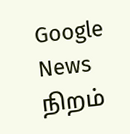Google News
நிறம்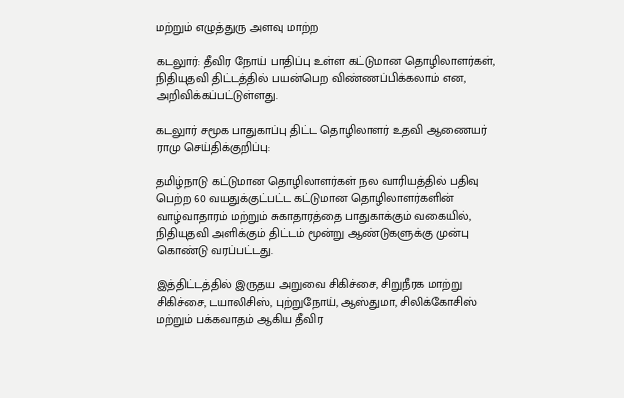மற்றும் எழுத்துரு அளவு மாற்ற

கடலுார்: தீவிர நோய் பாதிப்பு உள்ள கட்டுமான தொழிலாளர்கள், நிதியுதவி திட்டத்தில் பயன்பெற விண்ணப்பிக்கலாம் என, அறிவிக்கப்பட்டுள்ளது.

கடலுார் சமூக பாதுகாப்பு திட்ட தொழிலாளர் உதவி ஆணையர் ராமு செய்திக்குறிப்பு:

தமிழ்நாடு கட்டுமான தொழிலாளர்கள் நல வாரியத்தில் பதிவு பெற்ற 60 வயதுக்குட்பட்ட கட்டுமான தொழிலாளர்களின் வாழ்வாதாரம் மற்றும் சுகாதாரத்தை பாதுகாக்கும் வகையில், நிதியுதவி அளிக்கும் திட்டம் மூன்று ஆண்டுகளுக்கு முன்பு கொண்டு வரப்பட்டது.

இத்திட்டத்தில் இருதய அறுவை சிகிச்சை, சிறுநீரக மாற்று சிகிச்சை, டயாலிசிஸ், புற்றுநோய், ஆஸ்துமா, சிலிக்கோசிஸ் மற்றும் பக்கவாதம் ஆகிய தீவிர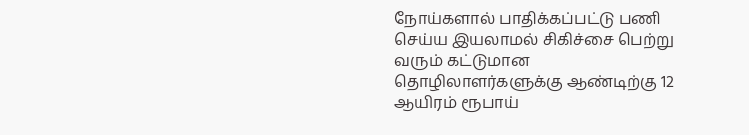நோய்களால் பாதிக்கப்பட்டு பணி செய்ய இயலாமல் சிகிச்சை பெற்று வரும் கட்டுமான தொழிலாளர்களுக்கு ஆண்டிற்கு 12 ஆயிரம் ரூபாய்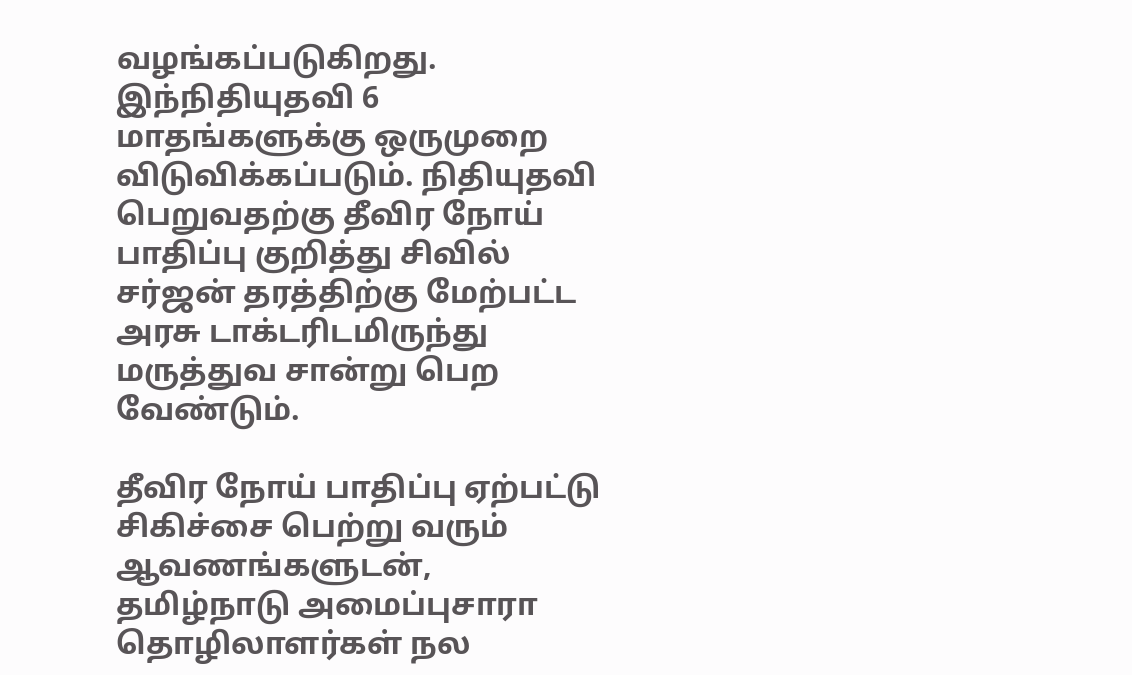வழங்கப்படுகிறது. இந்நிதியுதவி 6 மாதங்களுக்கு ஒருமுறை விடுவிக்கப்படும். நிதியுதவி பெறுவதற்கு தீவிர நோய் பாதிப்பு குறித்து சிவில் சர்ஜன் தரத்திற்கு மேற்பட்ட அரசு டாக்டரிடமிருந்து மருத்துவ சான்று பெற வேண்டும்.

தீவிர நோய் பாதிப்பு ஏற்பட்டு சிகிச்சை பெற்று வரும் ஆவணங்களுடன், தமிழ்நாடு அமைப்புசாரா தொழிலாளர்கள் நல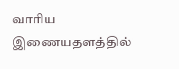வாரிய இணையதளத்தில்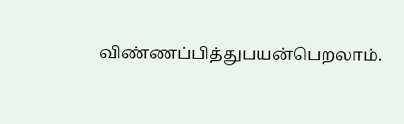விண்ணப்பித்துபயன்பெறலாம்.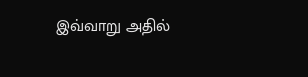இவ்வாறு அதில்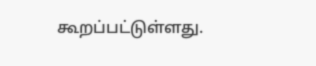கூறப்பட்டுள்ளது.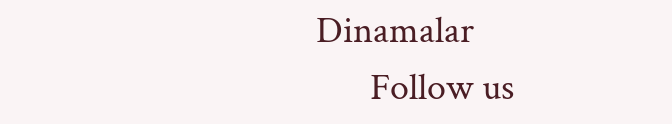Dinamalar
      Follow us